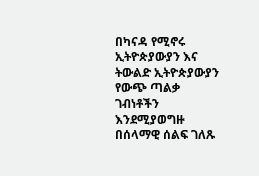በካናዳ የሚኖሩ ኢትዮጵያውያን እና ትውልድ ኢትዮጵያውያን የውጭ ጣልቃ ገብነቶችን እንደሚያወግዙ በሰላማዊ ሰልፍ ገለጹ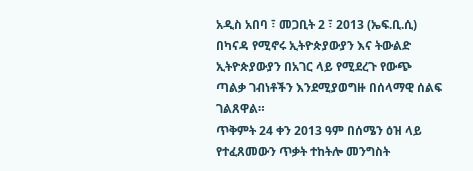አዲስ አበባ ፣ መጋቢት 2 ፣ 2013 (ኤፍ.ቢ.ሲ) በካናዳ የሚኖሩ ኢትዮጵያውያን እና ትውልድ ኢትዮጵያውያን በአገር ላይ የሚደረጉ የውጭ ጣልቃ ገብነቶችን እንደሚያወግዙ በሰላማዊ ሰልፍ ገልጸዋል።
ጥቅምት 24 ቀን 2013 ዓም በሰሜን ዕዝ ላይ የተፈጸመውን ጥቃት ተከትሎ መንግስት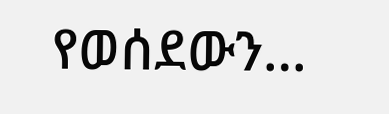የወሰደውን…